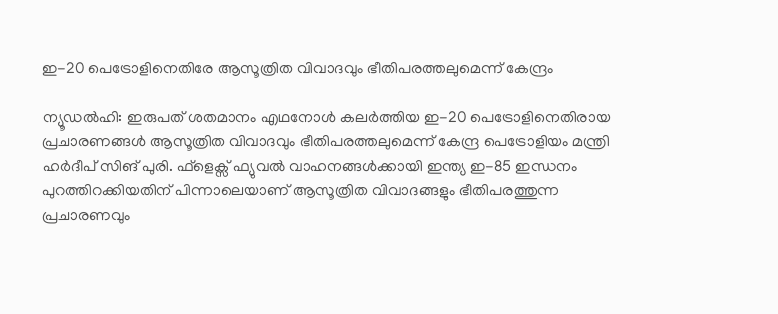ഇ-20 പെട്രോളിനെതിരേ ആസൂത്രിത വിവാദവും ഭീതിപരത്തലുമെന്ന് കേന്ദ്രം

ന്യൂഡൽഹി: ഇരുപത് ശതമാനം എഥനോൾ കലർത്തിയ ഇ-20 പെട്രോളിനെതിരായ പ്രചാരണങ്ങൾ ആസൂത്രിത വിവാദവും ഭീതിപരത്തലുമെന്ന് കേന്ദ്ര പെട്രോളിയം മന്ത്രി ഹർദീപ് സിങ് പുരി. ഫ്ളെക്സ് ഫ്യുവൽ വാഹനങ്ങൾക്കായി ഇന്ത്യ ഇ-85 ഇന്ധനം പുറത്തിറക്കിയതിന് പിന്നാലെയാണ് ആസൂത്രിത വിവാദങ്ങളും ഭീതിപരത്തുന്ന പ്രചാരണവും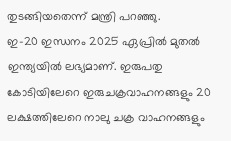തുടങ്ങിയതെന്ന് മന്ത്രി പറഞ്ഞു.
ഇ-20 ഇന്ധനം 2025 ഏപ്രിൽ മുതൽ ഇന്ത്യയിൽ ലഭ്യമാണ്. ഇരുപതു കോടിയിലേറെ ഇരുചക്രവാഹനങ്ങളും 20 ലക്ഷത്തിലേറെ നാലു ചക്ര വാഹനങ്ങളും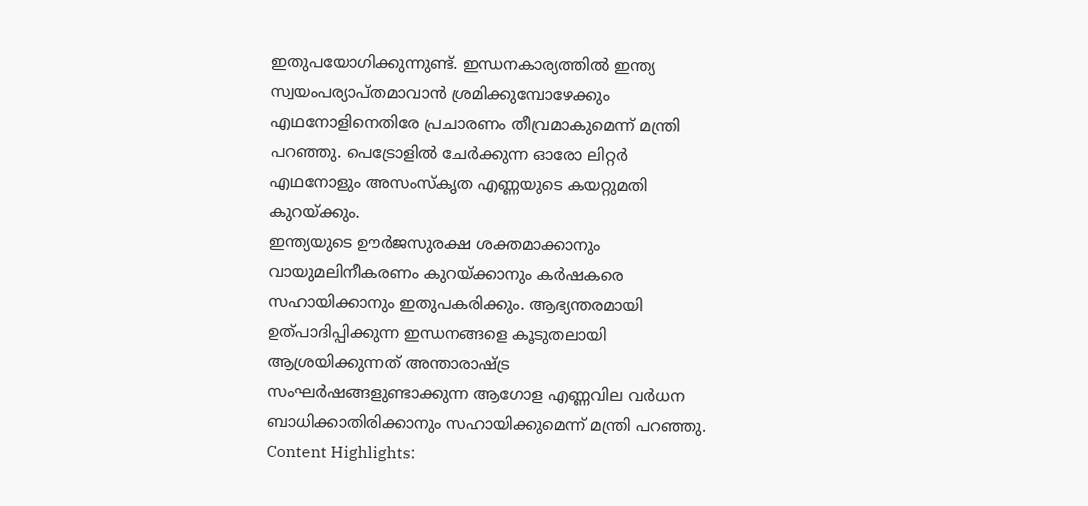ഇതുപയോഗിക്കുന്നുണ്ട്. ഇന്ധനകാര്യത്തിൽ ഇന്ത്യ സ്വയംപര്യാപ്തമാവാൻ ശ്രമിക്കുമ്പോഴേക്കും എഥനോളിനെതിരേ പ്രചാരണം തീവ്രമാകുമെന്ന് മന്ത്രി പറഞ്ഞു. പെട്രോളിൽ ചേർക്കുന്ന ഓരോ ലിറ്റർ എഥനോളും അസംസ്കൃത എണ്ണയുടെ കയറ്റുമതി കുറയ്ക്കും.
ഇന്ത്യയുടെ ഊർജസുരക്ഷ ശക്തമാക്കാനും വായുമലിനീകരണം കുറയ്ക്കാനും കർഷകരെ സഹായിക്കാനും ഇതുപകരിക്കും. ആഭ്യന്തരമായി ഉത്പാദിപ്പിക്കുന്ന ഇന്ധനങ്ങളെ കൂടുതലായി ആശ്രയിക്കുന്നത് അന്താരാഷ്ട്ര സംഘർഷങ്ങളുണ്ടാക്കുന്ന ആഗോള എണ്ണവില വർധന ബാധിക്കാതിരിക്കാനും സഹായിക്കുമെന്ന് മന്ത്രി പറഞ്ഞു.
Content Highlights: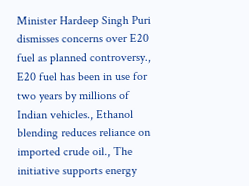Minister Hardeep Singh Puri dismisses concerns over E20 fuel as planned controversy., E20 fuel has been in use for two years by millions of Indian vehicles., Ethanol blending reduces reliance on imported crude oil., The initiative supports energy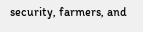security, farmers, and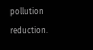pollution reduction.